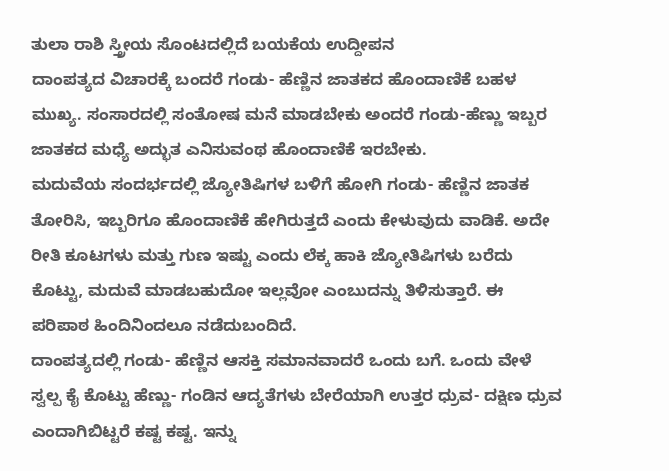ತುಲಾ ರಾಶಿ ಸ್ತ್ರೀಯ ಸೊಂಟದಲ್ಲಿದೆ ಬಯಕೆಯ ಉದ್ದೀಪನ
ದಾಂಪತ್ಯದ ವಿಚಾರಕ್ಕೆ ಬಂದರೆ ಗಂಡು- ಹೆಣ್ಣಿನ ಜಾತಕದ ಹೊಂದಾಣಿಕೆ ಬಹಳ ಮುಖ್ಯ. ಸಂಸಾರದಲ್ಲಿ ಸಂತೋಷ ಮನೆ ಮಾಡಬೇಕು ಅಂದರೆ ಗಂಡು-ಹೆಣ್ಣು ಇಬ್ಬರ ಜಾತಕದ ಮಧ್ಯೆ ಅದ್ಭುತ ಎನಿಸುವಂಥ ಹೊಂದಾಣಿಕೆ ಇರಬೇಕು.
ಮದುವೆಯ ಸಂದರ್ಭದಲ್ಲಿ ಜ್ಯೋತಿಷಿಗಳ ಬಳಿಗೆ ಹೋಗಿ ಗಂಡು- ಹೆಣ್ಣಿನ ಜಾತಕ ತೋರಿಸಿ, ಇಬ್ಬರಿಗೂ ಹೊಂದಾಣಿಕೆ ಹೇಗಿರುತ್ತದೆ ಎಂದು ಕೇಳುವುದು ವಾಡಿಕೆ. ಅದೇ ರೀತಿ ಕೂಟಗಳು ಮತ್ತು ಗುಣ ಇಷ್ಟು ಎಂದು ಲೆಕ್ಕ ಹಾಕಿ ಜ್ಯೋತಿಷಿಗಳು ಬರೆದು ಕೊಟ್ಟು, ಮದುವೆ ಮಾಡಬಹುದೋ ಇಲ್ಲವೋ ಎಂಬುದನ್ನು ತಿಳಿಸುತ್ತಾರೆ. ಈ ಪರಿಪಾಠ ಹಿಂದಿನಿಂದಲೂ ನಡೆದುಬಂದಿದೆ.
ದಾಂಪತ್ಯದಲ್ಲಿ ಗಂಡು- ಹೆಣ್ಣಿನ ಆಸಕ್ತಿ ಸಮಾನವಾದರೆ ಒಂದು ಬಗೆ. ಒಂದು ವೇಳೆ ಸ್ವಲ್ಪ ಕೈ ಕೊಟ್ಟು ಹೆಣ್ಣು- ಗಂಡಿನ ಆದ್ಯತೆಗಳು ಬೇರೆಯಾಗಿ ಉತ್ತರ ಧ್ರುವ- ದಕ್ಷಿಣ ಧ್ರುವ ಎಂದಾಗಿಬಿಟ್ಟರೆ ಕಷ್ಟ ಕಷ್ಟ. ಇನ್ನು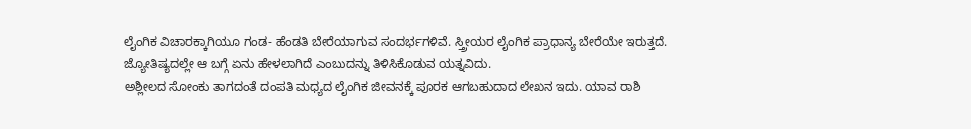ಲೈಂಗಿಕ ವಿಚಾರಕ್ಕಾಗಿಯೂ ಗಂಡ- ಹೆಂಡತಿ ಬೇರೆಯಾಗುವ ಸಂದರ್ಭಗಳಿವೆ. ಸ್ತ್ರೀಯರ ಲೈಂಗಿಕ ಪ್ರಾಧಾನ್ಯ ಬೇರೆಯೇ ಇರುತ್ತದೆ. ಜ್ಯೋತಿಷ್ಯದಲ್ಲೇ ಆ ಬಗ್ಗೆ ಏನು ಹೇಳಲಾಗಿದೆ ಎಂಬುದನ್ನು ತಿಳಿಸಿಕೊಡುವ ಯತ್ನವಿದು.
ಅಶ್ಲೀಲದ ಸೋಂಕು ತಾಗದಂತೆ ದಂಪತಿ ಮಧ್ಯದ ಲೈಂಗಿಕ ಜೀವನಕ್ಕೆ ಪೂರಕ ಆಗಬಹುದಾದ ಲೇಖನ ಇದು. ಯಾವ ರಾಶಿ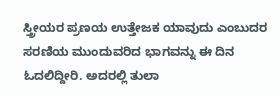ಸ್ತ್ರೀಯರ ಪ್ರಣಯ ಉತ್ತೇಜಕ ಯಾವುದು ಎಂಬುದರ ಸರಣಿಯ ಮುಂದುವರಿದ ಭಾಗವನ್ನು ಈ ದಿನ ಓದಲಿದ್ದೀರಿ. ಅದರಲ್ಲಿ ತುಲಾ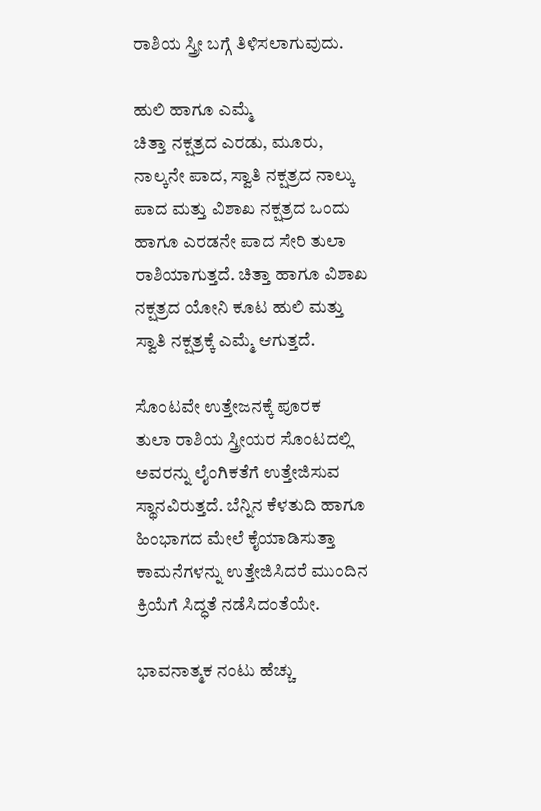ರಾಶಿಯ ಸ್ತ್ರೀ ಬಗ್ಗೆ ತಿಳಿಸಲಾಗುವುದು.

ಹುಲಿ ಹಾಗೂ ಎಮ್ಮೆ
ಚಿತ್ತಾ ನಕ್ಷತ್ರದ ಎರಡು, ಮೂರು, ನಾಲ್ಕನೇ ಪಾದ, ಸ್ವಾತಿ ನಕ್ಷತ್ರದ ನಾಲ್ಕು ಪಾದ ಮತ್ತು ವಿಶಾಖ ನಕ್ಷತ್ರದ ಒಂದು ಹಾಗೂ ಎರಡನೇ ಪಾದ ಸೇರಿ ತುಲಾ ರಾಶಿಯಾಗುತ್ತದೆ. ಚಿತ್ತಾ ಹಾಗೂ ವಿಶಾಖ ನಕ್ಷತ್ರದ ಯೋನಿ ಕೂಟ ಹುಲಿ ಮತ್ತು ಸ್ವಾತಿ ನಕ್ಷತ್ರಕ್ಕೆ ಎಮ್ಮೆ ಆಗುತ್ತದೆ.

ಸೊಂಟವೇ ಉತ್ತೇಜನಕ್ಕೆ ಪೂರಕ
ತುಲಾ ರಾಶಿಯ ಸ್ತ್ರೀಯರ ಸೊಂಟದಲ್ಲಿ ಅವರನ್ನು ಲೈಂಗಿಕತೆಗೆ ಉತ್ತೇಜಿಸುವ ಸ್ಥಾನವಿರುತ್ತದೆ. ಬೆನ್ನಿನ ಕೆಳತುದಿ ಹಾಗೂ ಹಿಂಭಾಗದ ಮೇಲೆ ಕೈಯಾಡಿಸುತ್ತಾ ಕಾಮನೆಗಳನ್ನು ಉತ್ತೇಜಿಸಿದರೆ ಮುಂದಿನ ಕ್ರಿಯೆಗೆ ಸಿದ್ಧತೆ ನಡೆಸಿದಂತೆಯೇ.

ಭಾವನಾತ್ಮಕ ನಂಟು ಹೆಚ್ಚು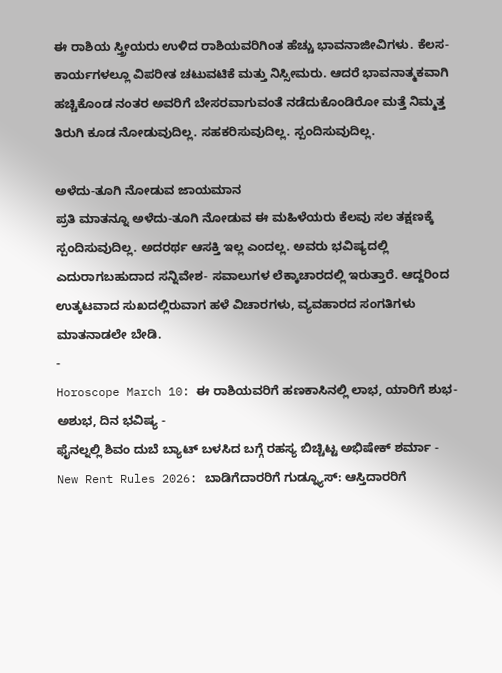ಈ ರಾಶಿಯ ಸ್ತ್ರೀಯರು ಉಳಿದ ರಾಶಿಯವರಿಗಿಂತ ಹೆಚ್ಚು ಭಾವನಾಜೀವಿಗಳು. ಕೆಲಸ-ಕಾರ್ಯಗಳಲ್ಲೂ ವಿಪರೀತ ಚಟುವಟಿಕೆ ಮತ್ತು ನಿಸ್ಸೀಮರು. ಆದರೆ ಭಾವನಾತ್ಮಕವಾಗಿ ಹಚ್ಚಿಕೊಂಡ ನಂತರ ಅವರಿಗೆ ಬೇಸರವಾಗುವಂತೆ ನಡೆದುಕೊಂಡಿರೋ ಮತ್ತೆ ನಿಮ್ಮತ್ತ ತಿರುಗಿ ಕೂಡ ನೋಡುವುದಿಲ್ಲ. ಸಹಕರಿಸುವುದಿಲ್ಲ. ಸ್ಪಂದಿಸುವುದಿಲ್ಲ.

ಅಳೆದು-ತೂಗಿ ನೋಡುವ ಜಾಯಮಾನ
ಪ್ರತಿ ಮಾತನ್ನೂ ಅಳೆದು-ತೂಗಿ ನೋಡುವ ಈ ಮಹಿಳೆಯರು ಕೆಲವು ಸಲ ತಕ್ಷಣಕ್ಕೆ ಸ್ಪಂದಿಸುವುದಿಲ್ಲ. ಅದರರ್ಥ ಆಸಕ್ತಿ ಇಲ್ಲ ಎಂದಲ್ಲ. ಅವರು ಭವಿಷ್ಯದಲ್ಲಿ ಎದುರಾಗಬಹುದಾದ ಸನ್ನಿವೇಶ- ಸವಾಲುಗಳ ಲೆಕ್ಕಾಚಾರದಲ್ಲಿ ಇರುತ್ತಾರೆ. ಆದ್ದರಿಂದ ಉತ್ಕಟವಾದ ಸುಖದಲ್ಲಿರುವಾಗ ಹಳೆ ವಿಚಾರಗಳು, ವ್ಯವಹಾರದ ಸಂಗತಿಗಳು ಮಾತನಾಡಲೇ ಬೇಡಿ.
-
Horoscope March 10: ಈ ರಾಶಿಯವರಿಗೆ ಹಣಕಾಸಿನಲ್ಲಿ ಲಾಭ, ಯಾರಿಗೆ ಶುಭ-ಅಶುಭ, ದಿನ ಭವಿಷ್ಯ -
ಫೈನಲ್ನಲ್ಲಿ ಶಿವಂ ದುಬೆ ಬ್ಯಾಟ್ ಬಳಸಿದ ಬಗ್ಗೆ ರಹಸ್ಯ ಬಿಚ್ಚಿಟ್ಟ ಅಭಿಷೇಕ್ ಶರ್ಮಾ -
New Rent Rules 2026: ಬಾಡಿಗೆದಾರರಿಗೆ ಗುಡ್ನ್ಯೂಸ್: ಆಸ್ತಿದಾರರಿಗೆ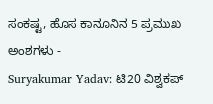ಸಂಕಷ್ಟ, ಹೊಸ ಕಾನೂನಿನ 5 ಪ್ರಮುಖ ಅಂಶಗಳು -
Suryakumar Yadav: ಟಿ20 ವಿಶ್ವಕಪ್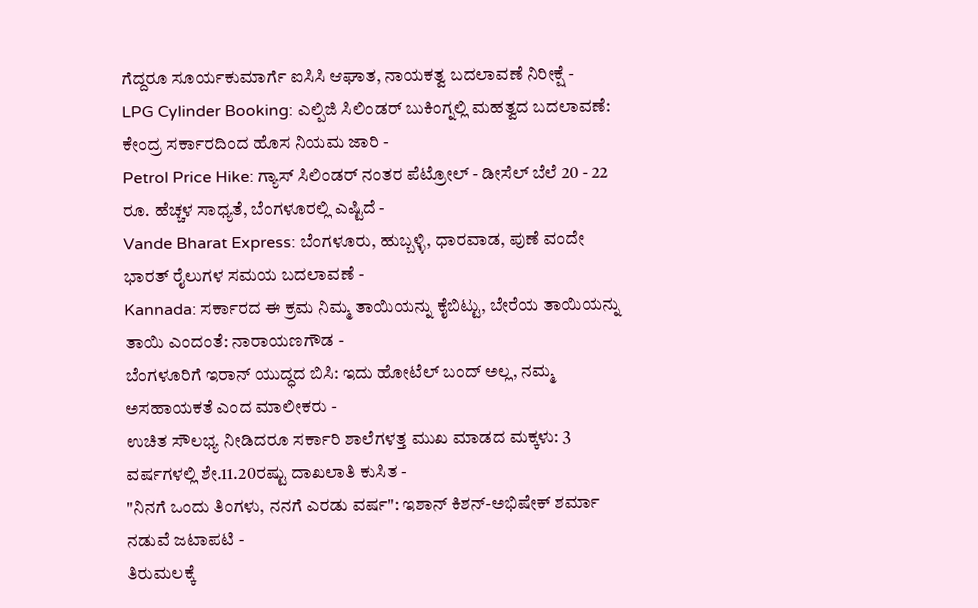ಗೆದ್ದರೂ ಸೂರ್ಯಕುಮಾರ್ಗೆ ಐಸಿಸಿ ಆಘಾತ, ನಾಯಕತ್ವ ಬದಲಾವಣೆ ನಿರೀಕ್ಷೆ -
LPG Cylinder Booking: ಎಲ್ಪಿಜಿ ಸಿಲಿಂಡರ್ ಬುಕಿಂಗ್ನಲ್ಲಿ ಮಹತ್ವದ ಬದಲಾವಣೆ: ಕೇಂದ್ರ ಸರ್ಕಾರದಿಂದ ಹೊಸ ನಿಯಮ ಜಾರಿ -
Petrol Price Hike: ಗ್ಯಾಸ್ ಸಿಲಿಂಡರ್ ನಂತರ ಪೆಟ್ರೋಲ್ - ಡೀಸೆಲ್ ಬೆಲೆ 20 - 22 ರೂ. ಹೆಚ್ಚಳ ಸಾಧ್ಯತೆ, ಬೆಂಗಳೂರಲ್ಲಿ ಎಷ್ಟಿದೆ -
Vande Bharat Express: ಬೆಂಗಳೂರು, ಹುಬ್ಬಳ್ಳಿ, ಧಾರವಾಡ, ಪುಣೆ ವಂದೇ ಭಾರತ್ ರೈಲುಗಳ ಸಮಯ ಬದಲಾವಣೆ -
Kannada: ಸರ್ಕಾರದ ಈ ಕ್ರಮ ನಿಮ್ಮ ತಾಯಿಯನ್ನು ಕೈಬಿಟ್ಟು, ಬೇರೆಯ ತಾಯಿಯನ್ನು ತಾಯಿ ಎಂದಂತೆ: ನಾರಾಯಣಗೌಡ -
ಬೆಂಗಳೂರಿಗೆ ಇರಾನ್ ಯುದ್ಧದ ಬಿಸಿ: ಇದು ಹೋಟೆಲ್ ಬಂದ್ ಅಲ್ಲ, ನಮ್ಮ ಅಸಹಾಯಕತೆ ಎಂದ ಮಾಲೀಕರು -
ಉಚಿತ ಸೌಲಭ್ಯ ನೀಡಿದರೂ ಸರ್ಕಾರಿ ಶಾಲೆಗಳತ್ತ ಮುಖ ಮಾಡದ ಮಕ್ಕಳು: 3 ವರ್ಷಗಳಲ್ಲಿ ಶೇ.11.20ರಷ್ಟು ದಾಖಲಾತಿ ಕುಸಿತ -
"ನಿನಗೆ ಒಂದು ತಿಂಗಳು, ನನಗೆ ಎರಡು ವರ್ಷ": ಇಶಾನ್ ಕಿಶನ್-ಅಭಿಷೇಕ್ ಶರ್ಮಾ ನಡುವೆ ಜಟಾಪಟಿ -
ತಿರುಮಲಕ್ಕೆ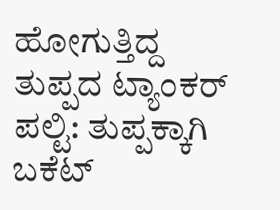ಹೋಗುತ್ತಿದ್ದ ತುಪ್ಪದ ಟ್ಯಾಂಕರ್ ಪಲ್ಟಿ: ತುಪ್ಪಕ್ಕಾಗಿ ಬಕೆಟ್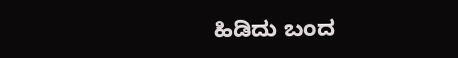ಹಿಡಿದು ಬಂದ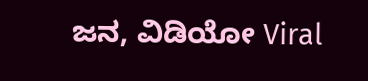ಜನ, ವಿಡಿಯೋ Viral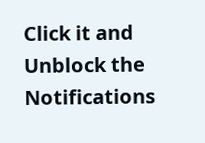Click it and Unblock the Notifications